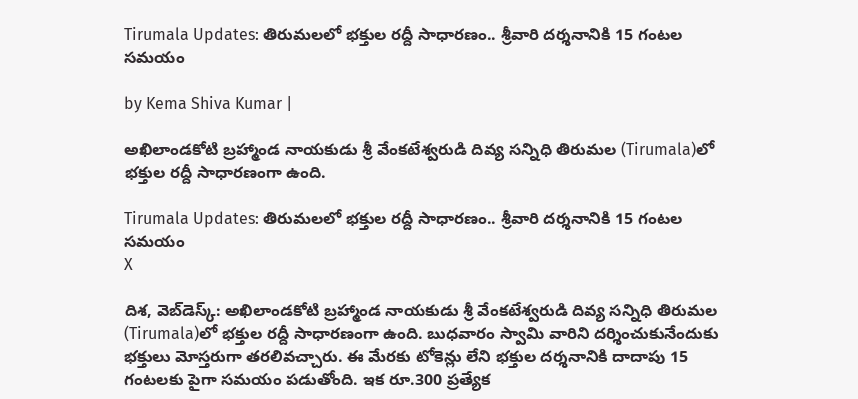Tirumala Updates: తిరుమలలో భక్తుల రద్దీ సాధారణం.. శ్రీవారి దర్శనానికి 15 గంటల సమయం

by Kema Shiva Kumar |

అఖిలాండకోటి బ్రహ్మాండ నాయకుడు శ్రీ వేంకటేశ్వరుడి దివ్య సన్నిధి తిరుమల (Tirumala)లో భక్తుల రద్దీ సాధారణంగా ఉంది.

Tirumala Updates: తిరుమలలో భక్తుల రద్దీ సాధారణం.. శ్రీవారి దర్శనానికి 15 గంటల సమయం
X

దిశ, వెబ్‌డెస్క్: అఖిలాండకోటి బ్రహ్మాండ నాయకుడు శ్రీ వేంకటేశ్వరుడి దివ్య సన్నిధి తిరుమల (Tirumala)లో భక్తుల రద్దీ సాధారణంగా ఉంది. బుధవారం స్వామి వారిని దర్శించుకునేందుకు భక్తులు మోస్తరుగా తరలివచ్చారు. ఈ మేరకు టోకెన్లు లేని భక్తుల దర్శనానికి దాదాపు 15 గంటలకు పైగా సమయం పడుతోంది. ఇక రూ.300 ప్రత్యేక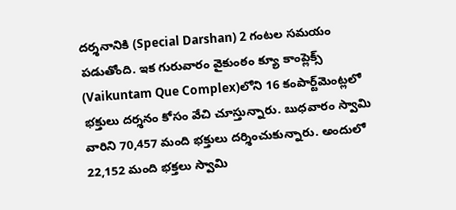దర్శనానికి (Special Darshan) 2 గంటల సమయం పడుతోంది. ఇక గురువారం వైకుంఠం క్యూ కాంప్లెక్స్‌ (Vaikuntam Que Complex)లోని 16 కంపార్ట్‌మెంట్లలో భక్తులు దర్శనం కోసం వేచి చూస్తున్నారు. బుధవారం స్వామి వారిని 70,457 మంది భక్తులు దర్శించుకున్నారు. అందులో 22,152 మంది భక్తలు స్వామి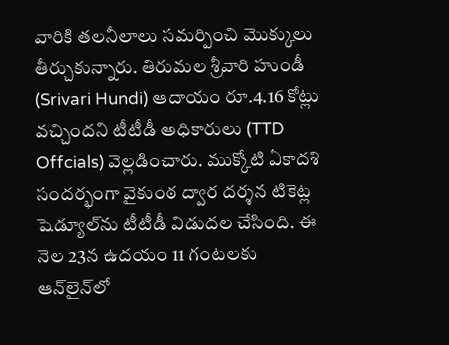వారికి తలనీలాలు సమర్పించి మొక్కులు తీర్చుకున్నారు. తిరుమల శ్రీవారి హుండీ (Srivari Hundi) ఆదాయం రూ.4.16 కోట్లు వచ్చిందని టీటీడీ అధికారులు (TTD Offcials) వెల్లడించారు. ముక్కోటి ఏకాదశి సందర్భంగా వైకుంఠ ద్వార దర్శన టికెట్ల షెడ్యూల్‌ను టీటీడీ విడుదల చేసింది. ఈ నెల 23న ఉదయం 11 గంటలకు ఆన్‌లైన్‌లో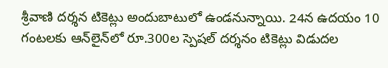శ్రీవాణి దర్శన టికెట్లు అందుబాటులో ఉండనున్నాయి. 24న ఉదయం 10 గంటలకు ఆన్‌లైన్‌లో రూ.300ల స్పెషల్ దర్శనం టికెట్లు విడుదల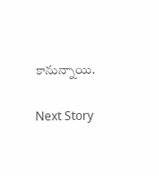కానున్నాయి.

Next Story